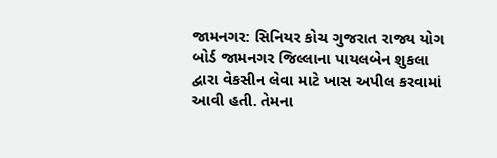જામનગર: સિનિયર કોચ ગુજરાત રાજ્ય યોગ બોર્ડ જામનગર જિલ્લાના પાયલબેન શુકલા દ્વારા વેકસીન લેવા માટે ખાસ અપીલ કરવામાં આવી હતી. તેમના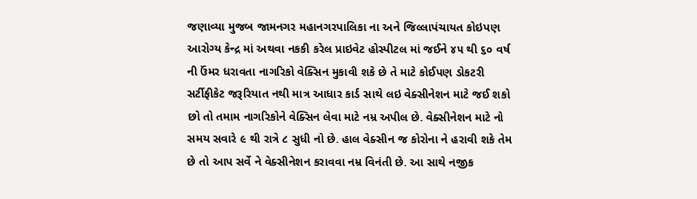જણાવ્યા મુજબ જામનગર મહાનગરપાલિકા ના અને જિલ્લાપંચાયત કોઇપણ આરોગ્ય કેન્દ્ર માં અથવા નકકી કરેલ પ્રાઇવેટ હોસ્પીટલ માં જઈને ૪૫ થી ૬૦ વર્ષ ની ઉંમર ધરાવતા નાગરિકો વેક્સિન મુકાવી શકે છે તે માટે કોઈપણ ડોકટરી સર્ટીફીકેટ જરૂરિયાત નથી માત્ર આધાર કાર્ડ સાથે લઇ વેક્સીનેશન માટે જઈ શકો છો તો તમામ નાગરિકોને વેક્સિન લેવા માટે નમ્ર અપીલ છે. વેક્સીનેશન માટે નો સમય સવારે ૯ થી રાત્રે ૮ સુધી નો છે. હાલ વેક્સીન જ કોરોના ને હરાવી શકે તેમ છે તો આપ સર્વે ને વેક્સીનેશન કરાવવા નમ્ર વિનંતી છે. આ સાથે નજીક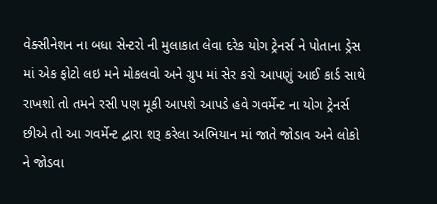વેક્સીનેશન ના બધા સેન્ટરો ની મુલાકાત લેવા દરેક યોગ ટ્રેનર્સ ને પોતાના ડ્રેસ માં એક ફોટો લઇ મને મોકલવો અને ગ્રુપ માં સેર કરો આપણું આઈ કાર્ડ સાથે રાખશો તો તમને રસી પણ મૂકી આપશે આપડે હવે ગવર્મેન્ટ ના યોગ ટ્રેનર્સ છીએ તો આ ગવર્મેન્ટ દ્વારા શરૂ કરેલા અભિયાન માં જાતે જોડાવ અને લોકો ને જોડવા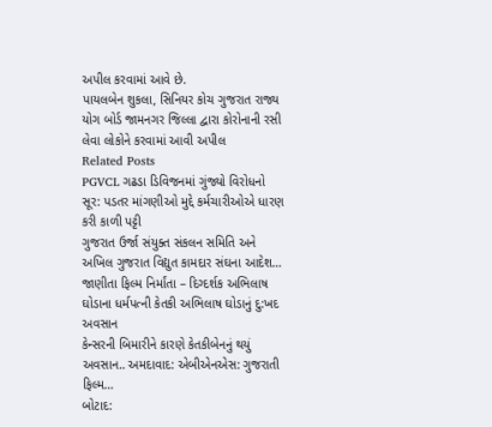અપીલ કરવામાં આવે છે.
પાયલબેન શુકલા, સિનિયર કોચ ગુજરાત રાજ્ય યોગ બોર્ડ જામનગર જિલ્લા દ્વારા કોરોનાની રસી લેવા લોકોને કરવામાં આવી અપીલ
Related Posts
PGVCL ગઢડા ડિવિજનમાં ગુંજ્યો વિરોધનો સૂર: પડતર માંગણીઓ મુદ્દે કર્મચારીઓએ ધારણ કરી કાળી પટ્ટી
ગુજરાત ઉર્જા સંયુક્ત સંકલન સમિતિ અને અખિલ ગુજરાત વિદ્યુત કામદાર સંઘના આદેશ…
જાણીતા ફિલ્મ નિર્માંતા – દિગ્દર્શક અભિલાષ ઘોડાના ધર્મપત્ની કેતકી અભિલાષ ઘોડાનું દુ:ખદ અવસાન
કેન્સરની બિમારીને કારણે કેતકીબેનનું થયું અવસાન.. અમદાવાદ: એબીએનએસ: ગુજરાતી ફિલ્મ…
બોટાદ: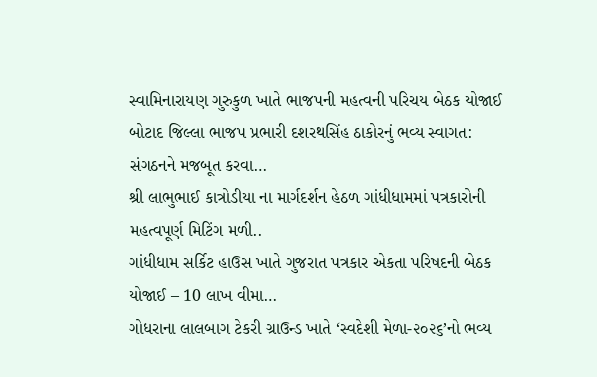સ્વામિનારાયણ ગુરુકુળ ખાતે ભાજપની મહત્વની પરિચય બેઠક યોજાઈ
બોટાદ જિલ્લા ભાજપ પ્રભારી દશરથસિંહ ઠાકોરનું ભવ્ય સ્વાગત: સંગઠનને મજબૂત કરવા…
શ્રી લાભુભાઈ કાત્રોડીયા ના માર્ગદર્શન હેઠળ ગાંધીધામમાં પત્રકારોની મહત્વપૂર્ણ મિટિંગ મળી..
ગાંધીધામ સર્કિટ હાઉસ ખાતે ગુજરાત પત્રકાર એકતા પરિષદની બેઠક યોજાઈ – 10 લાખ વીમા…
ગોધરાના લાલબાગ ટેકરી ગ્રાઉન્ડ ખાતે ‘સ્વદેશી મેળા-૨૦૨૬’નો ભવ્ય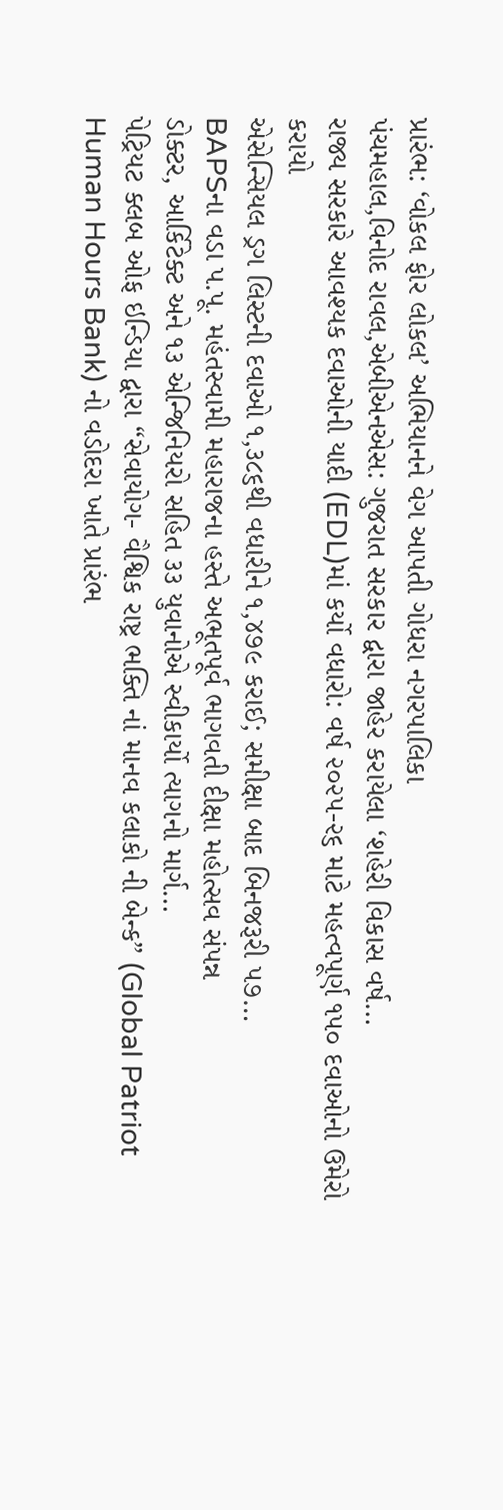પ્રારંભ: ‘વોકલ ફોર લોકલ’ અભિયાનને વેગ આપતી ગોધરા નગરપાલિકા
પંચમહાલ,વિનોદ રાવલ,એબીએનએસ: ગુજરાત સરકાર દ્વારા જાહેર કરાયેલા ‘શહેરી વિકાસ વર્ષ…
રાજ્ય સરકારે આવશ્યક દવાઓની યાદી (EDL)માં કર્યો વધારો: વર્ષ ૨૦૨૫-૨૬ માટે મહત્વપૂર્ણ ૧૫૦ દવાઓનો ઉમેરો કરાયો
એસેન્સિયલ ડ્રગ લિસ્ટની દવાઓ ૧,૩૮૬થી વધારીને ૧,૪૭૯ કરાઈ; સમીક્ષા બાદ બિનજરૂરી ૫૭…
BAPSના વડા પ.પૂ. મહંતસ્વામી મહારાજના હસ્તે અભૂતપૂર્વ ભાગવતી દીક્ષા મહોત્સવ સંપન્ન
ડોક્ટર, આર્કિટેક્ટ અને ૧૩ એન્જિનિયરો સહિત ૩૩ યુવાનોએ સ્વીકાર્યો ત્યાગનો માર્ગ…
પેટ્રિયટ ક્લબ ઓફ ઇન્ડિયા દ્વારા “સેવાયોગ- વૈશ્વિક રાષ્ટ્ર ભક્તિ નાં માનવ કલાકો ની બેન્ક” (Global Patriot Human Hours Bank) નો વડોદરા ખાતે પ્રારંભ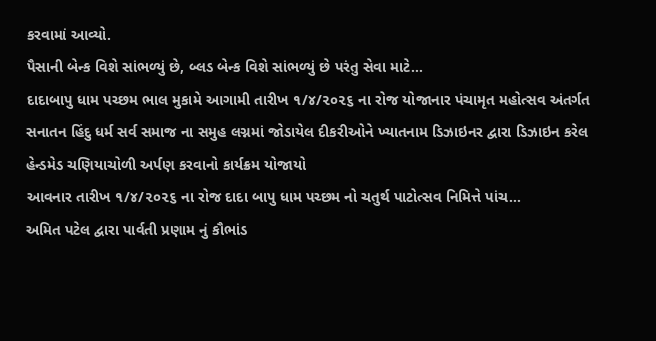કરવામાં આવ્યો.
પૈસાની બેન્ક વિશે સાંભળ્યું છે, બ્લડ બેન્ક વિશે સાંભળ્યું છે પરંતુ સેવા માટે…
દાદાબાપુ ધામ પચ્છમ ભાલ મુકામે આગામી તારીખ ૧/૪/૨૦૨૬ ના રોજ યોજાનાર પંચામૃત મહોત્સવ અંતર્ગત સનાતન હિંદુ ધર્મ સર્વ સમાજ ના સમુહ લગ્નમાં જોડાયેલ દીકરીઓને ખ્યાતનામ ડિઝાઇનર દ્વારા ડિઝાઇન કરેલ હેન્ડમેડ ચણિયાચોળી અર્પણ કરવાનો કાર્યક્રમ યોજાયો
આવનાર તારીખ ૧/૪/૨૦૨૬ ના રોજ દાદા બાપુ ધામ પચ્છમ નો ચતુર્થ પાટોત્સવ નિમિત્તે પાંચ…
અમિત પટેલ દ્વારા પાર્વતી પ્રણામ નું કૌભાંડ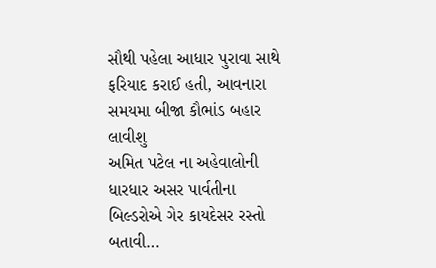સૌથી પહેલા આધાર પુરાવા સાથે ફરિયાદ કરાઈ હતી, આવનારા સમયમા બીજા કૌભાંડ બહાર લાવીશુ
અમિત પટેલ ના અહેવાલોની ધારધાર અસર પાર્વતીના બિલ્ડરોએ ગેર કાયદેસર રસ્તો બતાવી…